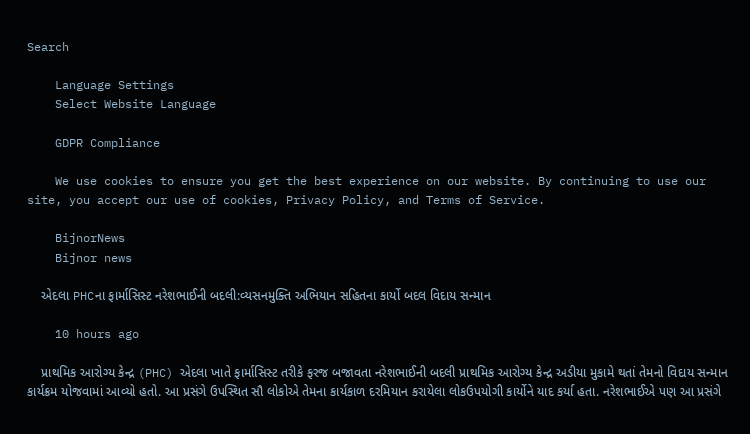Search

    Language Settings
    Select Website Language

    GDPR Compliance

    We use cookies to ensure you get the best experience on our website. By continuing to use our site, you accept our use of cookies, Privacy Policy, and Terms of Service.

    BijnorNews
    Bijnor news

    એદલા PHCના ફાર્માસિસ્ટ નરેશભાઈની બદલી:વ્યસનમુક્તિ અભિયાન સહિતના કાર્યો બદલ વિદાય સન્માન

    10 hours ago

    પ્રાથમિક આરોગ્ય કેન્દ્ર (PHC) એદલા ખાતે ફાર્માસિસ્ટ તરીકે ફરજ બજાવતા નરેશભાઈની બદલી પ્રાથમિક આરોગ્ય કેન્દ્ર અડીયા મુકામે થતાં તેમનો વિદાય સન્માન કાર્યક્રમ યોજવામાં આવ્યો હતો. આ પ્રસંગે ઉપસ્થિત સૌ લોકોએ તેમના કાર્યકાળ દરમિયાન કરાયેલા લોકઉપયોગી કાર્યોને યાદ કર્યા હતા. નરેશભાઈએ પણ આ પ્રસંગે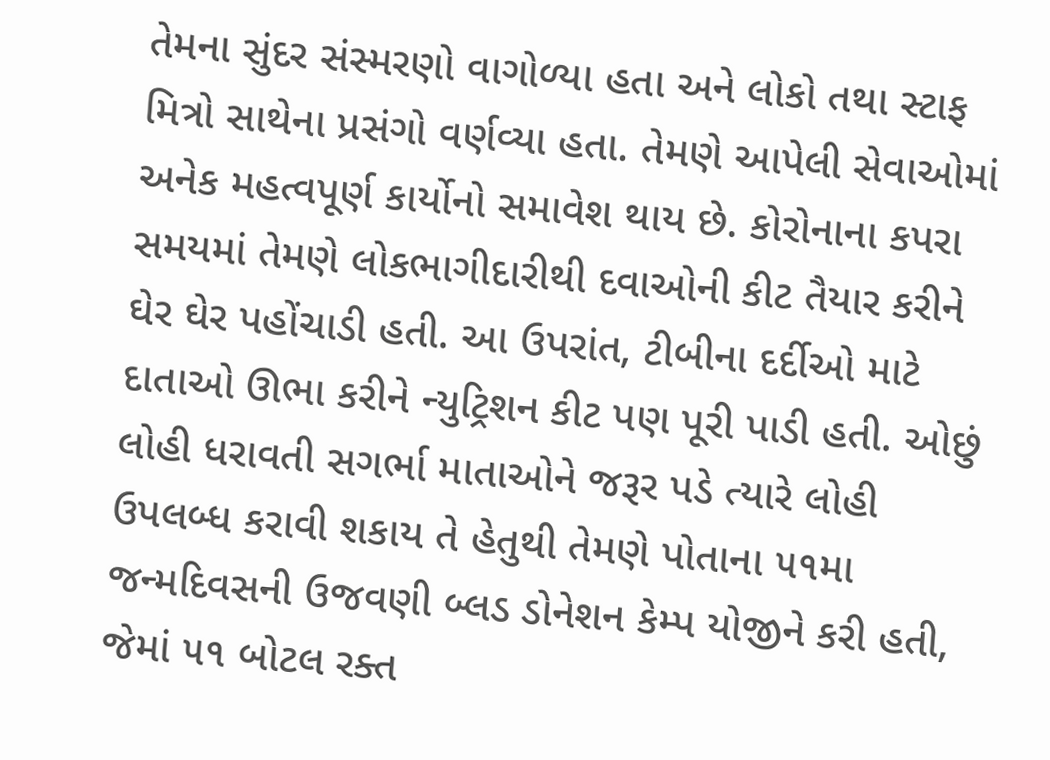તેમના સુંદર સંસ્મરણો વાગોળ્યા હતા અને લોકો તથા સ્ટાફ મિત્રો સાથેના પ્રસંગો વર્ણવ્યા હતા. તેમણે આપેલી સેવાઓમાં અનેક મહત્વપૂર્ણ કાર્યોનો સમાવેશ થાય છે. કોરોનાના કપરા સમયમાં તેમણે લોકભાગીદારીથી દવાઓની કીટ તૈયાર કરીને ઘેર ઘેર પહોંચાડી હતી. આ ઉપરાંત, ટીબીના દર્દીઓ માટે દાતાઓ ઊભા કરીને ન્યુટ્રિશન કીટ પણ પૂરી પાડી હતી. ઓછું લોહી ધરાવતી સગર્ભા માતાઓને જરૂર પડે ત્યારે લોહી ઉપલબ્ધ કરાવી શકાય તે હેતુથી તેમણે પોતાના ૫૧મા જન્મદિવસની ઉજવણી બ્લડ ડોનેશન કેમ્પ યોજીને કરી હતી, જેમાં ૫૧ બોટલ રક્ત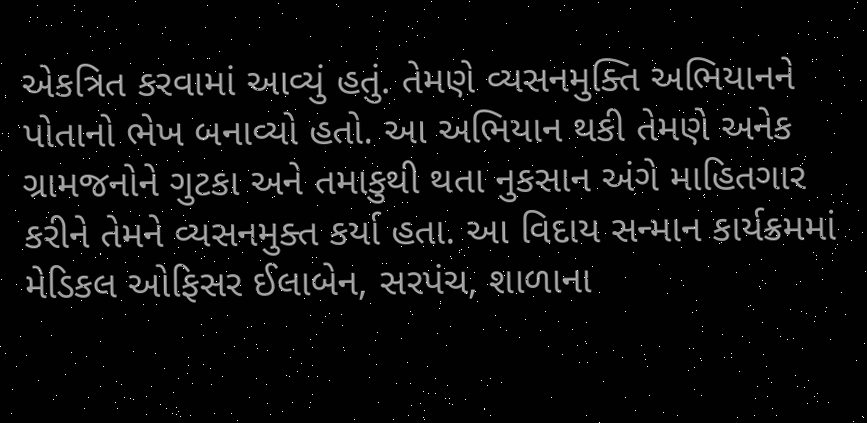એકત્રિત કરવામાં આવ્યું હતું. તેમણે વ્યસનમુક્તિ અભિયાનને પોતાનો ભેખ બનાવ્યો હતો. આ અભિયાન થકી તેમણે અનેક ગ્રામજનોને ગુટકા અને તમાકુથી થતા નુકસાન અંગે માહિતગાર કરીને તેમને વ્યસનમુક્ત કર્યા હતા. આ વિદાય સન્માન કાર્યક્રમમાં મેડિકલ ઓફિસર ઈલાબેન, સરપંચ, શાળાના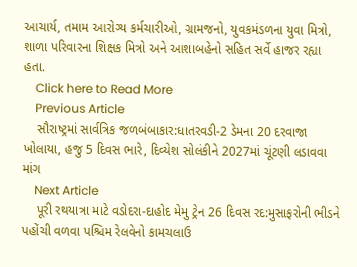આચાર્ય, તમામ આરોગ્ય કર્મચારીઓ, ગ્રામજનો, યુવકમંડળના યુવા મિત્રો, શાળા પરિવારના શિક્ષક મિત્રો અને આશાબહેનો સહિત સર્વે હાજર રહ્યા હતા.
    Click here to Read More
    Previous Article
    સૌરાષ્ટ્રમાં સાર્વત્રિક જળબંબાકાર:ધાતરવડી-2 ડેમના 20 દરવાજા ખોલાયા, હજુ 5 દિવસ ભારે, દિવ્યેશ સોલંકીને 2027માં ચૂંટણી લડાવવા માંગ
    Next Article
    પૂરી રથયાત્રા માટે વડોદરા-દાહોદ મેમુ ટ્રેન 26 દિવસ રદ:મુસાફરોની ભીડને પહોંચી વળવા પશ્ચિમ રેલવેનો કામચલાઉ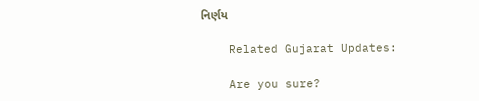નિર્ણય

    Related Gujarat Updates:

    Are you sure?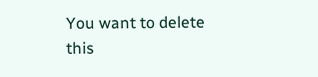You want to delete this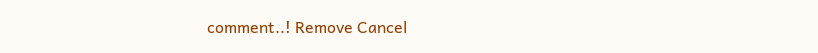comment..! Remove Cancel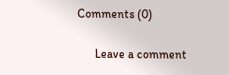Comments (0)

      Leave a comment